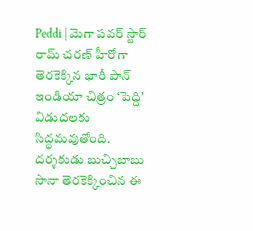Peddi | మెగా పవర్ స్టార్ రామ్ చరణ్ హీరోగా తెరకెక్కిన భారీ పాన్ ఇండియా చిత్రం ‘పెద్ది’ విడుదలకు సిద్ధమవుతోంది. దర్శకుడు బుచ్చిబాబు సానా తెరకెక్కించిన ఈ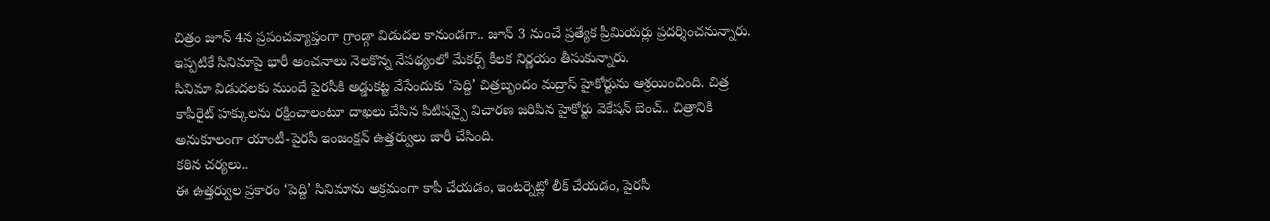చిత్రం జూన్ 4న ప్రపంచవ్యాప్తంగా గ్రాండ్గా విడుదల కానుండగా.. జూన్ 3 నుంచే ప్రత్యేక ప్రీమియర్లు ప్రదర్శించనున్నారు. ఇప్పటికే సినిమాపై భారీ అంచనాలు నెలకొన్న నేపథ్యంలో మేకర్స్ కీలక నిర్ణయం తీసుకున్నారు.
సినిమా విడుదలకు ముందే పైరసీకి అడ్డుకట్ట వేసేందుకు ‘పెద్ది’ చిత్రబృందం మద్రాస్ హైకోర్టును ఆశ్రయించింది. చిత్ర కాపీరైట్ హక్కులను రక్షించాలంటూ దాఖలు చేసిన పిటిషన్పై విచారణ జరిపిన హైకోర్టు వెకేషన్ బెంచ్.. చిత్రానికి అనుకూలంగా యాంటీ-పైరసీ ఇంజంక్షన్ ఉత్తర్వులు జారీ చేసింది.
కఠిన చర్యలు..
ఈ ఉత్తర్వుల ప్రకారం ‘పెద్ది’ సినిమాను అక్రమంగా కాపీ చేయడం, ఇంటర్నెట్లో లీక్ చేయడం, పైరసీ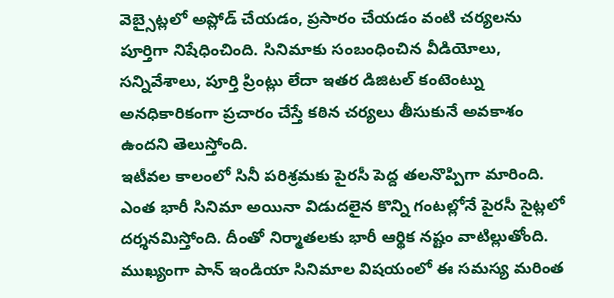వెబ్సైట్లలో అప్లోడ్ చేయడం, ప్రసారం చేయడం వంటి చర్యలను పూర్తిగా నిషేధించింది. సినిమాకు సంబంధించిన వీడియోలు, సన్నివేశాలు, పూర్తి ప్రింట్లు లేదా ఇతర డిజిటల్ కంటెంట్ను అనధికారికంగా ప్రచారం చేస్తే కఠిన చర్యలు తీసుకునే అవకాశం ఉందని తెలుస్తోంది.
ఇటీవల కాలంలో సినీ పరిశ్రమకు పైరసీ పెద్ద తలనొప్పిగా మారింది. ఎంత భారీ సినిమా అయినా విడుదలైన కొన్ని గంటల్లోనే పైరసీ సైట్లలో దర్శనమిస్తోంది. దీంతో నిర్మాతలకు భారీ ఆర్థిక నష్టం వాటిల్లుతోంది. ముఖ్యంగా పాన్ ఇండియా సినిమాల విషయంలో ఈ సమస్య మరింత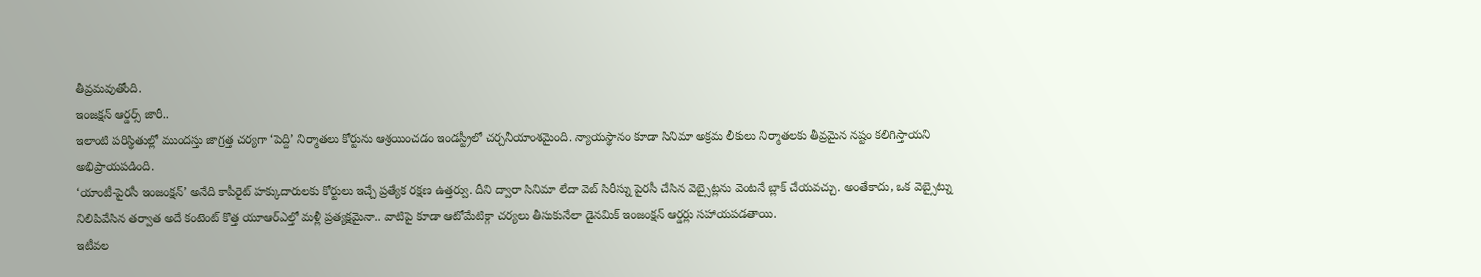తీవ్రమవుతోంది.
ఇంజక్షన్ ఆర్డర్స్ జారీ..
ఇలాంటి పరిస్థితుల్లో ముందస్తు జాగ్రత్త చర్యగా ‘పెద్ది’ నిర్మాతలు కోర్టును ఆశ్రయించడం ఇండస్ట్రీలో చర్చనీయాంశమైంది. న్యాయస్థానం కూడా సినిమా అక్రమ లీకులు నిర్మాతలకు తీవ్రమైన నష్టం కలిగిస్తాయని అభిప్రాయపడింది.
‘యాంటీ-పైరసీ ఇంజంక్షన్’ అనేది కాపీరైట్ హక్కుదారులకు కోర్టులు ఇచ్చే ప్రత్యేక రక్షణ ఉత్తర్వు. దీని ద్వారా సినిమా లేదా వెబ్ సిరీస్ను పైరసీ చేసిన వెబ్సైట్లను వెంటనే బ్లాక్ చేయవచ్చు. అంతేకాదు, ఒక వెబ్సైట్ను నిలిపివేసిన తర్వాత అదే కంటెంట్ కొత్త యూఆర్ఎల్తో మళ్లీ ప్రత్యక్షమైనా.. వాటిపై కూడా ఆటోమేటిక్గా చర్యలు తీసుకునేలా డైనమిక్ ఇంజంక్షన్ ఆర్డర్లు సహాయపడతాయి.
ఇటీవల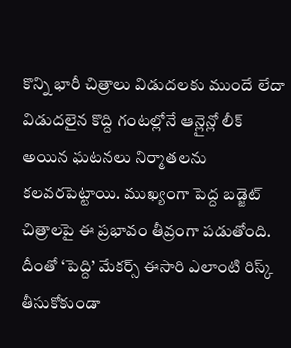కొన్ని భారీ చిత్రాలు విడుదలకు ముందే లేదా విడుదలైన కొద్ది గంటల్లోనే ఆన్లైన్లో లీక్ అయిన ఘటనలు నిర్మాతలను కలవరపెట్టాయి. ముఖ్యంగా పెద్ద బడ్జెట్ చిత్రాలపై ఈ ప్రభావం తీవ్రంగా పడుతోంది. దీంతో ‘పెద్ది’ మేకర్స్ ఈసారి ఎలాంటి రిస్క్ తీసుకోకుండా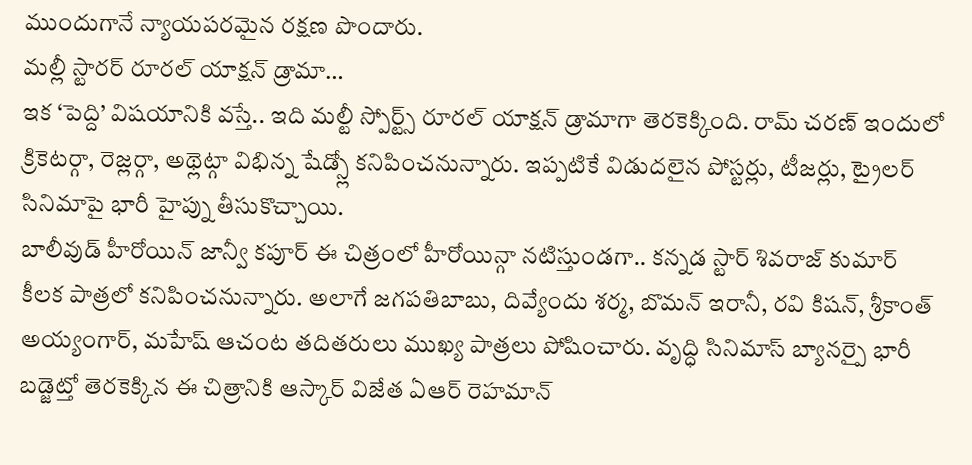ముందుగానే న్యాయపరమైన రక్షణ పొందారు.
మల్లీ స్టారర్ రూరల్ యాక్షన్ డ్రామా…
ఇక ‘పెద్ది’ విషయానికి వస్తే.. ఇది మల్టీ స్పోర్ట్స్ రూరల్ యాక్షన్ డ్రామాగా తెరకెక్కింది. రామ్ చరణ్ ఇందులో క్రికెటర్గా, రెజ్లర్గా, అథ్లెట్గా విభిన్న షేడ్స్లో కనిపించనున్నారు. ఇప్పటికే విడుదలైన పోస్టర్లు, టీజర్లు, ట్రైలర్ సినిమాపై భారీ హైప్ను తీసుకొచ్చాయి.
బాలీవుడ్ హీరోయిన్ జాన్వీ కపూర్ ఈ చిత్రంలో హీరోయిన్గా నటిస్తుండగా.. కన్నడ స్టార్ శివరాజ్ కుమార్ కీలక పాత్రలో కనిపించనున్నారు. అలాగే జగపతిబాబు, దివ్యేందు శర్మ, బొమన్ ఇరానీ, రవి కిషన్, శ్రీకాంత్ అయ్యంగార్, మహేష్ ఆచంట తదితరులు ముఖ్య పాత్రలు పోషించారు. వృద్ధి సినిమాస్ బ్యానర్పై భారీ బడ్జెట్తో తెరకెక్కిన ఈ చిత్రానికి ఆస్కార్ విజేత ఏఆర్ రెహమాన్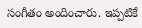సంగీతం అందించారు. ఇప్పటికే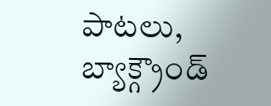పాటలు, బ్యాక్గ్రౌండ్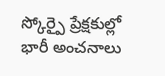స్కోర్పై ప్రేక్షకుల్లో భారీ అంచనాలు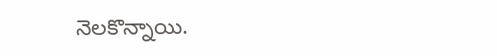నెలకొన్నాయి.